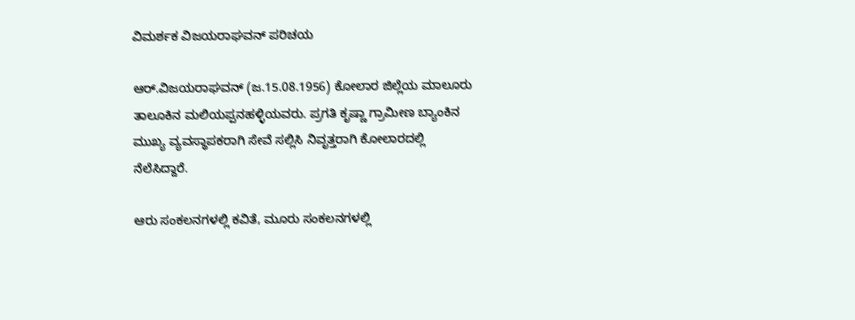ವಿಮರ್ಶಕ ವಿಜಯರಾಘವನ್ ಪರಿಚಯ

ಆರ್.ವಿಜಯರಾಘವನ್ (ಜ.15.08.1956) ಕೋಲಾರ ಜಿಲ್ಲೆಯ ಮಾಲೂರು ತಾಲೂಕಿನ ಮಲಿಯಪ್ಪನಹಳ್ಳಿಯವರು. ಪ್ರಗತಿ ಕೃಷ್ಣಾ ಗ್ರಾಮೀಣ ಬ್ಯಾಂಕಿನ ಮುಖ್ಯ ವ್ಯವಸ್ಥಾಪಕರಾಗಿ ಸೇವೆ ಸಲ್ಲಿಸಿ ನಿವೃತ್ತರಾಗಿ ಕೋಲಾರದಲ್ಲಿ ನೆಲೆಸಿದ್ದಾರೆ.

ಆರು ಸಂಕಲನಗಳಲ್ಲಿ ಕವಿತೆ, ಮೂರು ಸಂಕಲನಗಳಲ್ಲಿ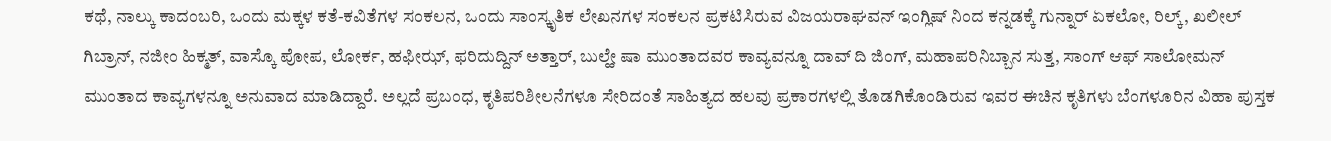ಕಥೆ, ನಾಲ್ಕು ಕಾದಂಬರಿ, ಒಂದು ಮಕ್ಕಳ ಕತೆ-ಕವಿತೆಗಳ ಸಂಕಲನ, ಒಂದು ಸಾಂಸ್ಕೃತಿಕ ಲೇಖನಗಳ ಸಂಕಲನ ಪ್ರಕಟಿಸಿರುವ ವಿಜಯರಾಘವನ್ ಇಂಗ್ಲಿಷ್ ನಿಂದ ಕನ್ನಡಕ್ಕೆ ಗುನ್ನಾರ್ ಏಕಲೋ, ರಿಲ್ಕ್, ಖಲೀಲ್ ಗಿಬ್ರಾನ್, ನಜೀಂ ಹಿಕ್ಮತ್, ವಾಸ್ಕೊ ಪೋಪ, ಲೋರ್ಕ, ಹಫೀಝ್, ಫರಿದುದ್ದಿನ್ ಅತ್ತಾರ್, ಬುಲ್ಹೇ ಷಾ ಮುಂತಾದವರ ಕಾವ್ಯವನ್ನೂ ದಾವ್ ದಿ ಜಿಂಗ್, ಮಹಾಪರಿನಿಬ್ಬಾನ ಸುತ್ತ, ಸಾಂಗ್ ಆಫ್ ಸಾಲೋಮನ್ ಮುಂತಾದ ಕಾವ್ಯಗಳನ್ನೂ ಅನುವಾದ ಮಾಡಿದ್ದಾರೆ. ಅಲ್ಲದೆ ಪ್ರಬಂಧ, ಕೃತಿಪರಿಶೀಲನೆಗಳೂ ಸೇರಿದಂತೆ ಸಾಹಿತ್ಯದ ಹಲವು ಪ್ರಕಾರಗಳಲ್ಲಿ ತೊಡಗಿಕೊಂಡಿರುವ ಇವರ ಈಚಿನ ಕೃತಿಗಳು ಬೆಂಗಳೂರಿನ ವಿಹಾ ಪುಸ್ತಕ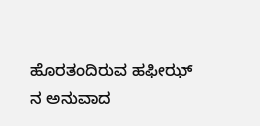ಹೊರತಂದಿರುವ ಹಫೀಝ್ ನ ಅನುವಾದ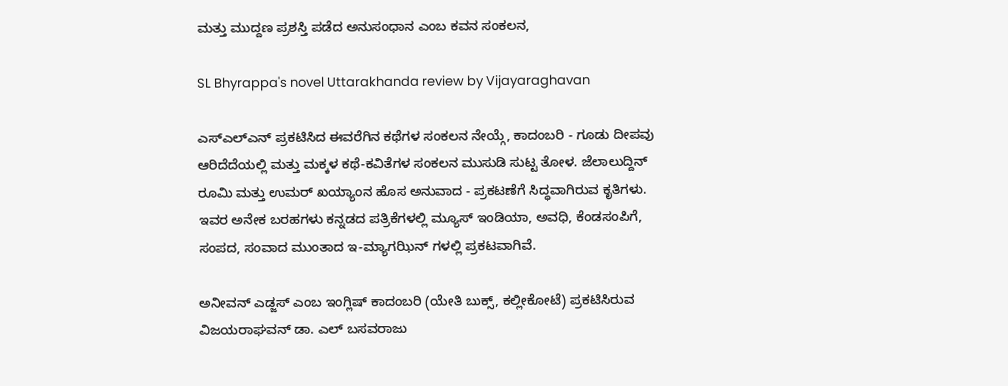ಮತ್ತು ಮುದ್ದಣ ಪ್ರಶಸ್ತಿ ಪಡೆದ ಅನುಸಂಧಾನ ಎಂಬ ಕವನ ಸಂಕಲನ,

SL Bhyrappa's novel Uttarakhanda review by Vijayaraghavan

ಎಸ್‍ಎಲ್‍ಎನ್ ಪ್ರಕಟಿಸಿದ ಈವರೆಗಿನ ಕಥೆಗಳ ಸಂಕಲನ ನೇಯ್ಗೆ, ಕಾದಂಬರಿ - ಗೂಡು ದೀಪವು ಆರಿದೆದೆಯಲ್ಲಿ ಮತ್ತು ಮಕ್ಕಳ ಕಥೆ-ಕವಿತೆಗಳ ಸಂಕಲನ ಮುಸುಡಿ ಸುಟ್ಟ ತೋಳ. ಜೆಲಾಲುದ್ದಿನ್ ರೂಮಿ ಮತ್ತು ಉಮರ್ ಖಯ್ಯಾಂನ ಹೊಸ ಅನುವಾದ - ಪ್ರಕಟಣೆಗೆ ಸಿದ್ಧವಾಗಿರುವ ಕೃತಿಗಳು. ಇವರ ಅನೇಕ ಬರಹಗಳು ಕನ್ನಡದ ಪತ್ರಿಕೆಗಳಲ್ಲಿ ಮ್ಯೂಸ್ ಇಂಡಿಯಾ, ಅವಧಿ, ಕೆಂಡಸಂಪಿಗೆ, ಸಂಪದ, ಸಂವಾದ ಮುಂತಾದ ಇ-ಮ್ಯಾಗಝಿನ್ ಗಳಲ್ಲಿ ಪ್ರಕಟವಾಗಿವೆ.

ಅನೀವನ್ ಎಡ್ಜಸ್ ಎಂಬ ಇಂಗ್ಲಿಷ್ ಕಾದಂಬರಿ (ಯೇತಿ ಬುಕ್ಸ್, ಕಲ್ಲೀಕೋಟೆ) ಪ್ರಕಟಿಸಿರುವ ವಿಜಯರಾಘವನ್ ಡಾ. ಎಲ್ ಬಸವರಾಜು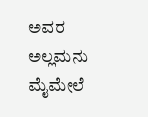ಅವರ ಅಲ್ಲಮನು ಮೈಮೇಲೆ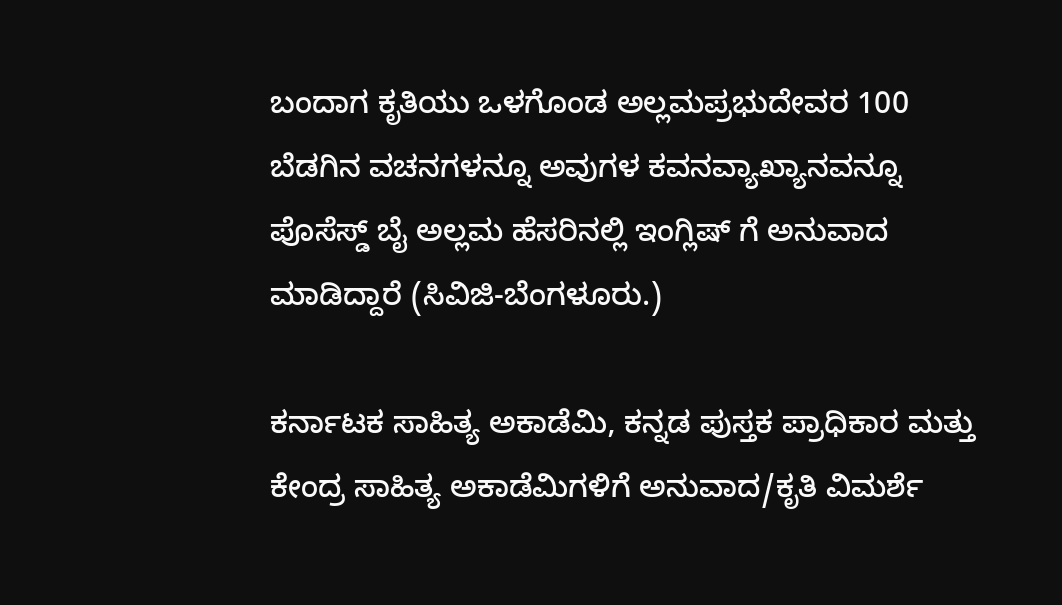ಬಂದಾಗ ಕೃತಿಯು ಒಳಗೊಂಡ ಅಲ್ಲಮಪ್ರಭುದೇವರ 100 ಬೆಡಗಿನ ವಚನಗಳನ್ನೂ ಅವುಗಳ ಕವನವ್ಯಾಖ್ಯಾನವನ್ನೂ ಪೊಸೆಸ್ಡ್ ಬೈ ಅಲ್ಲಮ ಹೆಸರಿನಲ್ಲಿ ಇಂಗ್ಲಿಷ್ ಗೆ ಅನುವಾದ ಮಾಡಿದ್ದಾರೆ (ಸಿವಿಜಿ-ಬೆಂಗಳೂರು.)

ಕರ್ನಾಟಕ ಸಾಹಿತ್ಯ ಅಕಾಡೆಮಿ, ಕನ್ನಡ ಪುಸ್ತಕ ಪ್ರಾಧಿಕಾರ ಮತ್ತು ಕೇಂದ್ರ ಸಾಹಿತ್ಯ ಅಕಾಡೆಮಿಗಳಿಗೆ ಅನುವಾದ/ಕೃತಿ ವಿಮರ್ಶೆ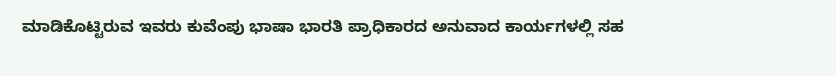ಮಾಡಿಕೊಟ್ಟಿರುವ ಇವರು ಕುವೆಂಪು ಭಾಷಾ ಭಾರತಿ ಪ್ರಾಧಿಕಾರದ ಅನುವಾದ ಕಾರ್ಯಗಳಲ್ಲಿ ಸಹ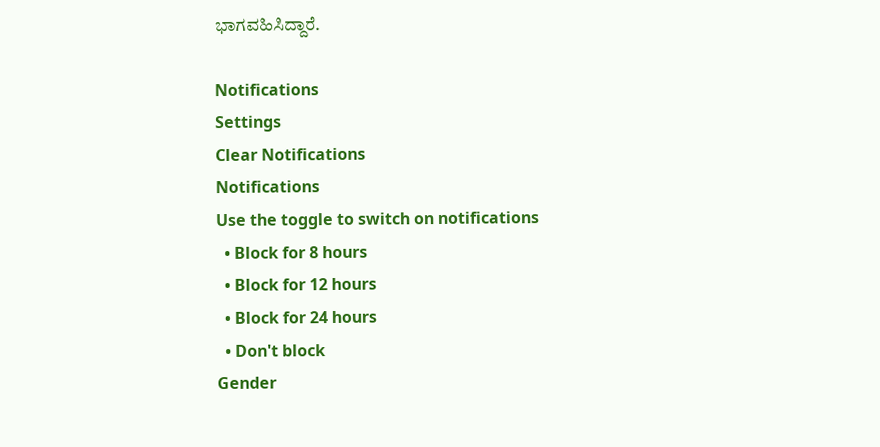ಭಾಗವಹಿಸಿದ್ದಾರೆ.

Notifications
Settings
Clear Notifications
Notifications
Use the toggle to switch on notifications
  • Block for 8 hours
  • Block for 12 hours
  • Block for 24 hours
  • Don't block
Gender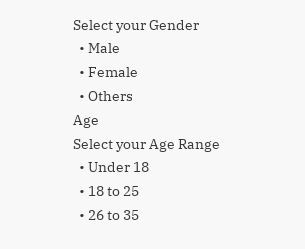Select your Gender
  • Male
  • Female
  • Others
Age
Select your Age Range
  • Under 18
  • 18 to 25
  • 26 to 35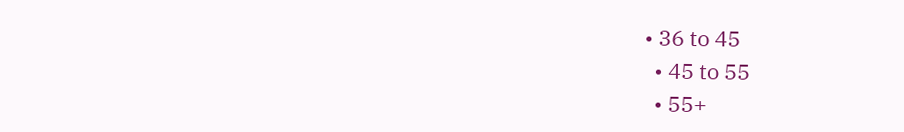• 36 to 45
  • 45 to 55
  • 55+